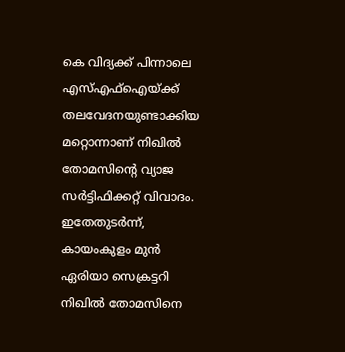കെ വിദ്യക്ക് പിന്നാലെ എസ്എഫ്ഐയ്ക്ക് തലവേദനയുണ്ടാക്കിയ മറ്റൊന്നാണ് നിഖിൽ തോമസിന്റെ വ്യാജ സർട്ടിഫിക്കറ്റ് വിവാദം. ഇതേതുടർന്ന്, കായംകുളം മുൻ ഏരിയാ സെക്രട്ടറി നിഖിൽ തോമസിനെ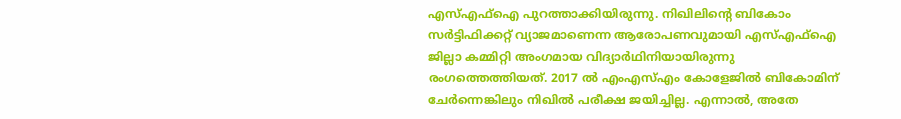എസ്എഫ്ഐ പുറത്താക്കിയിരുന്നു. നിഖിലിന്റെ ബികോം സർട്ടിഫിക്കറ്റ് വ്യാജമാണെന്ന ആരോപണവുമായി എസ്എഫ്ഐ ജില്ലാ കമ്മിറ്റി അംഗമായ വിദ്യാർഥിനിയായിരുന്നു രംഗത്തെത്തിയത്. 2017 ൽ എംഎസ്എം കോളേജിൽ ബികോമിന് ചേർന്നെങ്കിലും നിഖിൽ പരീക്ഷ ജയിച്ചില്ല. എന്നാൽ, അതേ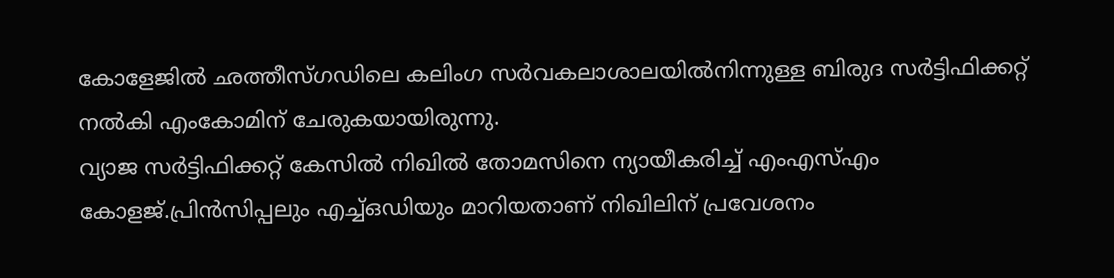കോളേജിൽ ഛത്തീസ്ഗഡിലെ കലിംഗ സർവകലാശാലയിൽനിന്നുള്ള ബിരുദ സർട്ടിഫിക്കറ്റ് നൽകി എംകോമിന് ചേരുകയായിരുന്നു.
വ്യാജ സർട്ടിഫിക്കറ്റ് കേസിൽ നിഖിൽ തോമസിനെ ന്യായീകരിച്ച് എംഎസ്എം കോളജ്.പ്രിൻസിപ്പലും എച്ച്ഒഡിയും മാറിയതാണ് നിഖിലിന് പ്രവേശനം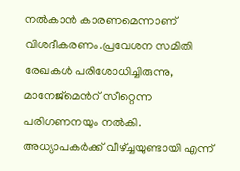നൽകാൻ കാരണമെന്നാണ് വിശദീകരണം.പ്രവേശന സമിതി രേഖകൾ പരിശോധിച്ചിരുന്നു, മാനേജ്മെൻറ് സീറ്റെന്ന പരിഗണനയും നൽകി. അധ്യാപകർക്ക് വീഴ്ച്ചയുണ്ടായി എന്ന്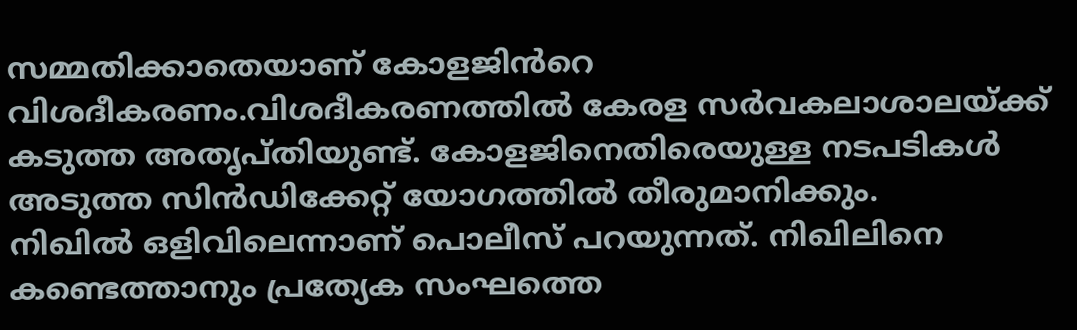സമ്മതിക്കാതെയാണ് കോളജിൻറെ വിശദീകരണം.വിശദീകരണത്തിൽ കേരള സർവകലാശാലയ്ക്ക് കടുത്ത അതൃപ്തിയുണ്ട്. കോളജിനെതിരെയുള്ള നടപടികൾ അടുത്ത സിൻഡിക്കേറ്റ് യോഗത്തിൽ തീരുമാനിക്കും.
നിഖിൽ ഒളിവിലെന്നാണ് പൊലീസ് പറയുന്നത്. നിഖിലിനെ കണ്ടെത്താനും പ്രത്യേക സംഘത്തെ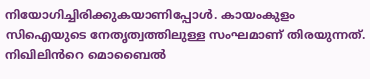നിയോഗിച്ചിരിക്കുകയാണിപ്പോൾ. കായംകുളം സിഐയുടെ നേതൃത്വത്തിലുള്ള സംഘമാണ് തിരയുന്നത്. നിഖിലിൻറെ മൊബൈൽ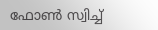ഫോൺ സ്വിച്ച്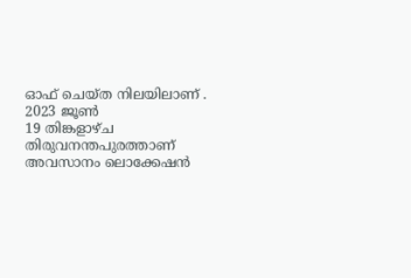ഓഫ് ചെയ്ത നിലയിലാണ് . 2023 ജൂൺ
19 തിങ്കളാഴ്ച തിരുവനന്തപുരത്താണ് അവസാനം ലൊക്കേഷൻ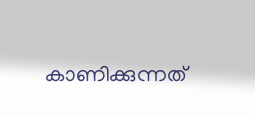കാണിക്കുന്നത്